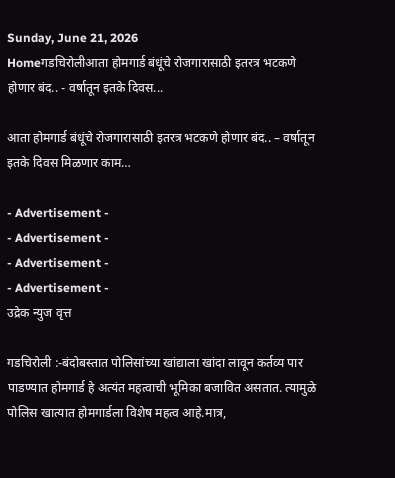Sunday, June 21, 2026
Homeगडचिरोलीआता होमगार्ड बंधूंचे रोजगारासाठी इतरत्र भटकणे होणार बंद.. - वर्षातून इतके दिवस...

आता होमगार्ड बंधूंचे रोजगारासाठी इतरत्र भटकणे होणार बंद.. – वर्षातून इतके दिवस मिळणार काम…

- Advertisement -
- Advertisement -
- Advertisement -
- Advertisement -
उद्रेक न्युज वृत्त

गडचिरोली :-बंदोबस्तात पोलिसांच्या खांद्याला खांदा लावून कर्तव्य पार पाडण्यात होमगार्ड हे अत्यंत महत्वाची भूमिका बजावित असतात. त्यामुळे पोलिस खात्यात होमगार्डला विशेष महत्व आहे.मात्र,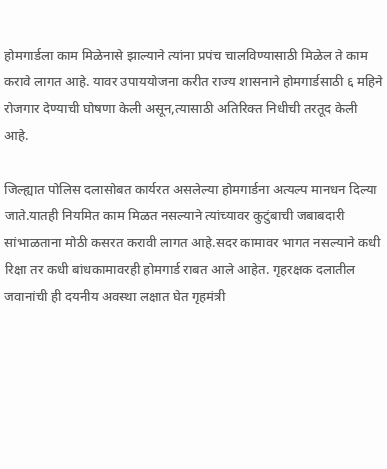होमगार्डला काम मिळेनासे झाल्याने त्यांना प्रपंच चालविण्यासाठी मिळेल ते काम करावे लागत आहे. यावर उपाययोजना करीत राज्य शासनाने होमगार्डसाठी ६ महिने रोजगार देण्याची घोषणा केली असून,त्यासाठी अतिरिक्त निधीची तरतूद केली आहे.

जिल्ह्यात पोलिस दलासोबत कार्यरत असलेल्या होमगार्डना अत्यल्प मानधन दिल्या जाते.यातही नियमित काम मिळत नसल्याने त्यांच्यावर कुटुंबाची जबाबदारी सांभाळताना मोठी कसरत करावी लागत आहे.सदर कामावर भागत नसल्याने कधी रिक्षा तर कधी बांधकामावरही होमगार्ड राबत आले आहेत. गृहरक्षक दलातील जवानांची ही दयनीय अवस्था लक्षात घेत गृहमंत्री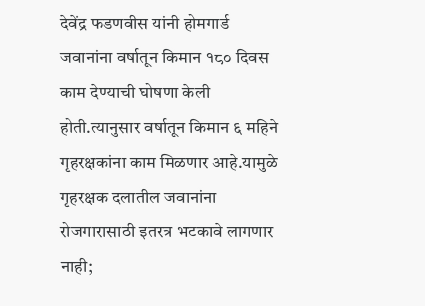देवेंद्र फडणवीस यांनी होमगार्ड जवानांना वर्षातून किमान १८० दिवस काम देण्याची घोषणा केली होती.त्यानुसार वर्षातून किमान ६ महिने गृहरक्षकांना काम मिळणार आहे.यामुळे गृहरक्षक दलातील जवानांना रोजगारासाठी इतरत्र भटकावे लागणार नाही;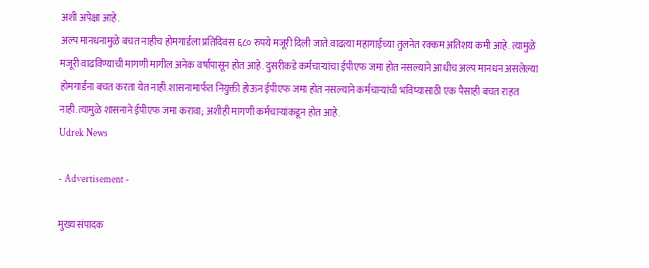अशी अपेक्षा आहे.
अल्प मानधनामुळे बचत नाहीच होमगार्डला प्रतिदिवस ६८० रुपये मजूरी दिली जाते.वाढत्या महागाईच्या तुलनेत रक्कम अतिशय कमी आहे. त्यामुळे मजूरी वाढविण्याची मागणी मागील अनेक वर्षांपासून होत आहे. दुसरीकडे कर्मचाऱ्यांचा ईपीएफ जमा होत नसल्याने आधीच अल्प मानधन असलेल्या होमगार्डना बचत करता येत नाही.शासनामार्फत नियुक्ती होऊन ईपीएफ जमा होत नसल्याने कर्मचाऱ्यांची भविष्यासाठी एक पैसाही बचत राहत नाही.त्यामुळे शासनाने ईपीएफ जमा करावा; अशीही मागणी कर्मचाऱ्यांकडून होत आहे.
Udrek News

- Advertisement -

मुख्य संपादक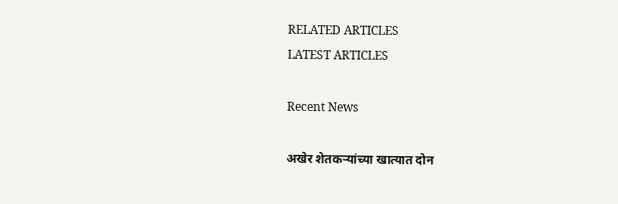RELATED ARTICLES
LATEST ARTICLES

Recent News

अखेर शेतकऱ्यांच्या खात्यात दोन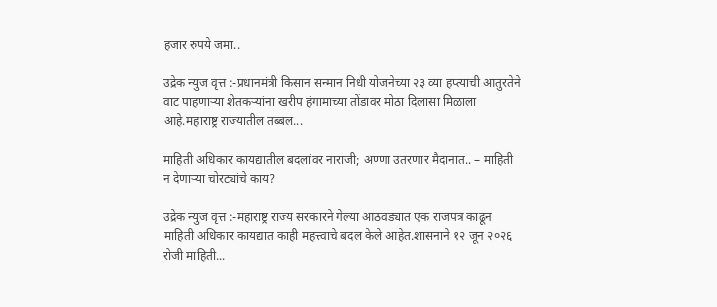हजार रुपये जमा..

उद्रेक न्युज वृत्त :-प्रधानमंत्री किसान सन्मान निधी योजनेच्या २३ व्या हप्त्याची आतुरतेने वाट पाहणाऱ्या शेतकऱ्यांना खरीप हंगामाच्या तोंडावर मोठा दिलासा मिळाला आहे.महाराष्ट्र राज्यातील तब्बल...

माहिती अधिकार कायद्यातील बदलांवर नाराजी; अण्णा उतरणार मैदानात.. – माहिती न देणाऱ्या चोरट्यांचे काय?

उद्रेक न्युज वृत्त :-महाराष्ट्र राज्य सरकारने गेल्या आठवड्यात एक राजपत्र काढून माहिती अधिकार कायद्यात काही महत्त्वाचे बदल केले आहेत.शासनाने १२ जून २०२६ रोजी माहिती...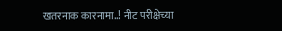खतरनाक कारनामा..! नीट परीक्षेच्या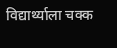विद्यार्थ्याला चक्क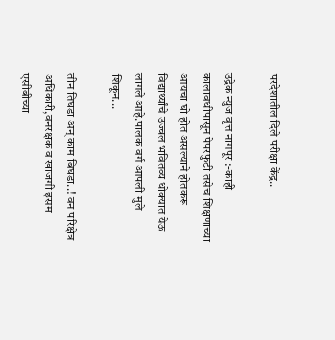परदेशातील दिले परीक्षा केंद्र..

उद्रेक न्युज वृत्त नागपूर :-काही कालावधीपासून पेपरफुटी तसेच शिक्षणाच्या आयचा घो होत असल्याने होतकरू विद्यार्थ्यांचे उज्वल भवितव्य धोक्यात येऊ लागले आहे.पालक वर्ग आपली मुले शिकून...

तीन तिघडा अन् काम बिघडा..! वन परिक्षेत्र अधिकारी,वनरक्षक व खाजगी इसम एसीबीच्या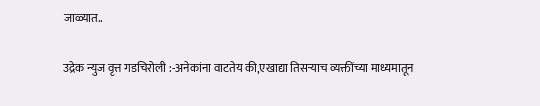जाळ्यात..

उद्रेक न्युज वृत्त गडचिरोली :-अनेकांना वाटतेय की,एखाद्या तिसऱ्याच व्यक्तींच्या माध्यमातून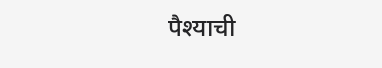पैश्याची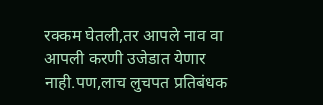रक्कम घेतली,तर आपले नाव वा आपली करणी उजेडात येणार नाही.पण,लाच लुचपत प्रतिबंधक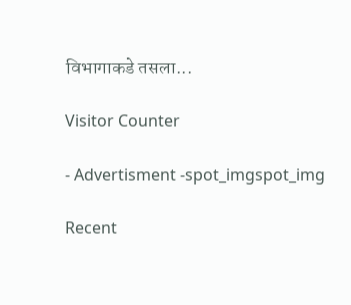विभागाकडे तसला...

Visitor Counter

- Advertisment -spot_imgspot_img

Recent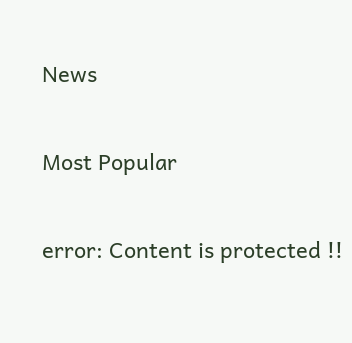News

Most Popular

error: Content is protected !!